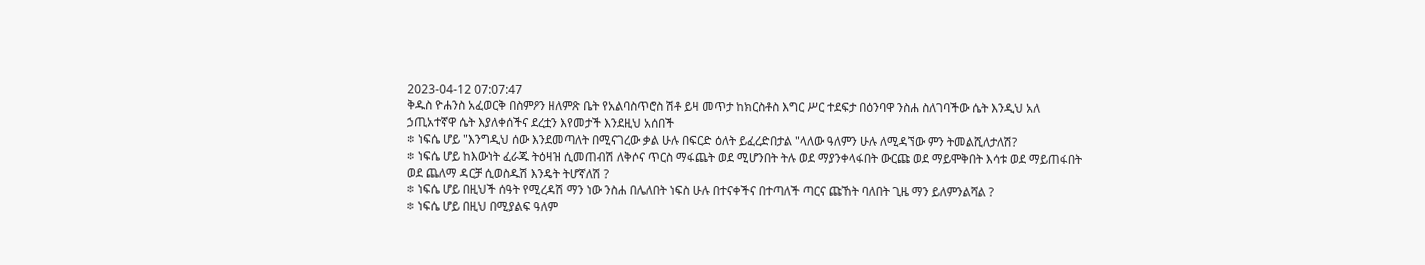2023-04-12 07:07:47
ቅዱስ ዮሐንስ አፈወርቅ በስምዖን ዘለምጽ ቤት የአልባስጥሮስ ሽቶ ይዛ መጥታ ከክርስቶስ እግር ሥር ተደፍታ በዕንባዋ ንስሐ ስለገባችው ሴት እንዲህ አለ
ኃጢአተኛዋ ሴት እያለቀሰችና ደረቷን እየመታች እንደዚህ አሰበች
፨ ነፍሴ ሆይ "እንግዲህ ሰው እንደመጣለት በሚናገረው ቃል ሁሉ በፍርድ ዕለት ይፈረድበታል "ላለው ዓለምን ሁሉ ለሚዳኘው ምን ትመልሺለታለሽ?
፨ ነፍሴ ሆይ ከእውነት ፈራጁ ትዕዛዝ ሲመጠብሽ ለቅሶና ጥርስ ማፋጨት ወደ ሚሆንበት ትሉ ወደ ማያንቀላፋበት ውርጩ ወደ ማይሞቅበት እሳቱ ወደ ማይጠፋበት ወደ ጨለማ ዳርቻ ሲወስዱሽ እንዴት ትሆኛለሽ ?
፨ ነፍሴ ሆይ በዚህች ሰዓት የሚረዳሽ ማን ነው ንስሐ በሌለበት ነፍስ ሁሉ በተናቀችና በተጣለች ጣርና ጩኸት ባለበት ጊዜ ማን ይለምንልሻል ?
፨ ነፍሴ ሆይ በዚህ በሚያልፍ ዓለም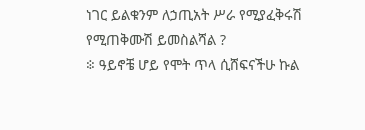ነገር ይልቁንም ለኃጢአት ሥራ የሚያፈቅሩሽ የሚጠቅሙሽ ይመስልሻል ?
፨ ዓይኖቼ ሆይ የሞት ጥላ ሲሸፍናችሁ ኩል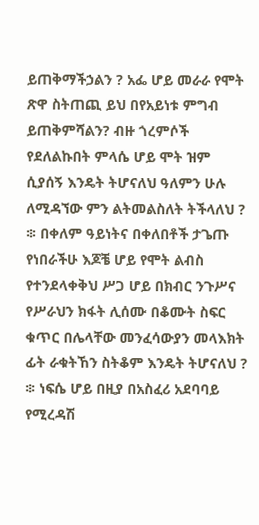ይጠቅማችኃልን ? አፌ ሆይ መራራ የሞት ጽዋ ስትጠጪ ይህ በየአይነቱ ምግብ ይጠቅምሻልን? ብዙ ጎረምሶች የደለልኩበት ምላሴ ሆይ ሞት ዝም ሲያሰኝ እንዴት ትሆናለህ ዓለምን ሁሉ ለሚዳኘው ምን ልትመልስለት ትችላለህ ?
፨ በቀለም ዓይነትና በቀለበቶች ታጌጡ የነበራችሁ እጆቼ ሆይ የሞት ልብስ የተንደላቀቅህ ሥጋ ሆይ በክብር ንጉሥና የሥራህን ክፋት ሊሰሙ በቆሙት ስፍር ቁጥር በሌላቸው መንፈሳውያን መላእክት ፊት ራቁትኸን ስትቆም እንዴት ትሆናለህ ?
፨ ነፍሴ ሆይ በዚያ በአስፈሪ አደባባይ የሚረዳሽ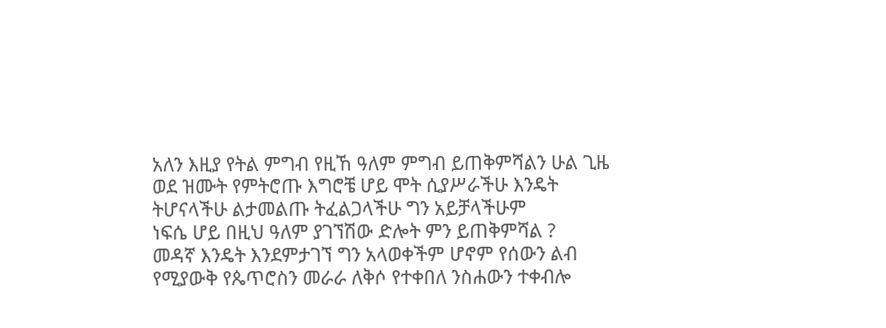አለን እዚያ የትል ምግብ የዚኸ ዓለም ምግብ ይጠቅምሻልን ሁል ጊዜ ወደ ዝሙት የምትሮጡ እግሮቼ ሆይ ሞት ሲያሥራችሁ እንዴት ትሆናላችሁ ልታመልጡ ትፈልጋላችሁ ግን አይቻላችሁም
ነፍሴ ሆይ በዚህ ዓለም ያገኘሽው ድሎት ምን ይጠቅምሻል ?
መዳኛ እንዴት እንደምታገኘ ግን አላወቀችም ሆኖም የሰውን ልብ የሚያውቅ የጴጥሮስን መራራ ለቅሶ የተቀበለ ንስሐውን ተቀብሎ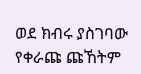ወደ ክብሩ ያስገባው የቀራጩ ጩኸትም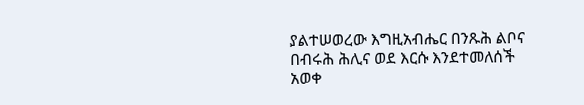ያልተሠወረው እግዚአብሔር በንጹሕ ልቦና በብሩሕ ሕሊና ወደ እርሱ እንደተመለሰች አወቀ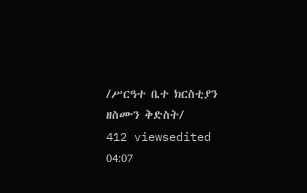/ሥርዓተ ቤተ ክርስቲያን ዘስሙን ቅድስት/
412 viewsedited 04:07